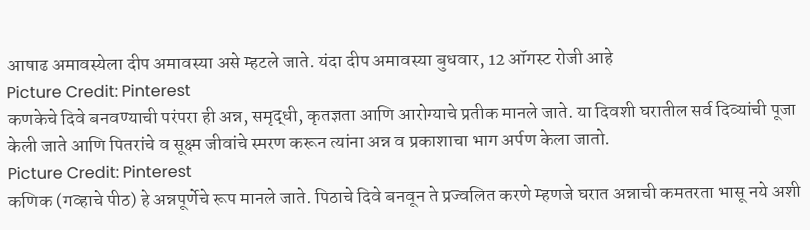आषाढ अमावस्येला दीप अमावस्या असे म्हटले जाते. यंदा दीप अमावस्या बुधवार, 12 ऑगस्ट रोजी आहे
Picture Credit: Pinterest
कणकेचे दिवे बनवण्याची परंपरा ही अन्न, समृद्धी, कृतज्ञता आणि आरोग्याचे प्रतीक मानले जाते. या दिवशी घरातील सर्व दिव्यांची पूजा केली जाते आणि पितरांचे व सूक्ष्म जीवांचे स्मरण करून त्यांना अन्न व प्रकाशाचा भाग अर्पण केला जातो.
Picture Credit: Pinterest
कणिक (गव्हाचे पीठ) हे अन्नपूर्णेचे रूप मानले जाते. पिठाचे दिवे बनवून ते प्रज्वलित करणे म्हणजे घरात अन्नाची कमतरता भासू नये अशी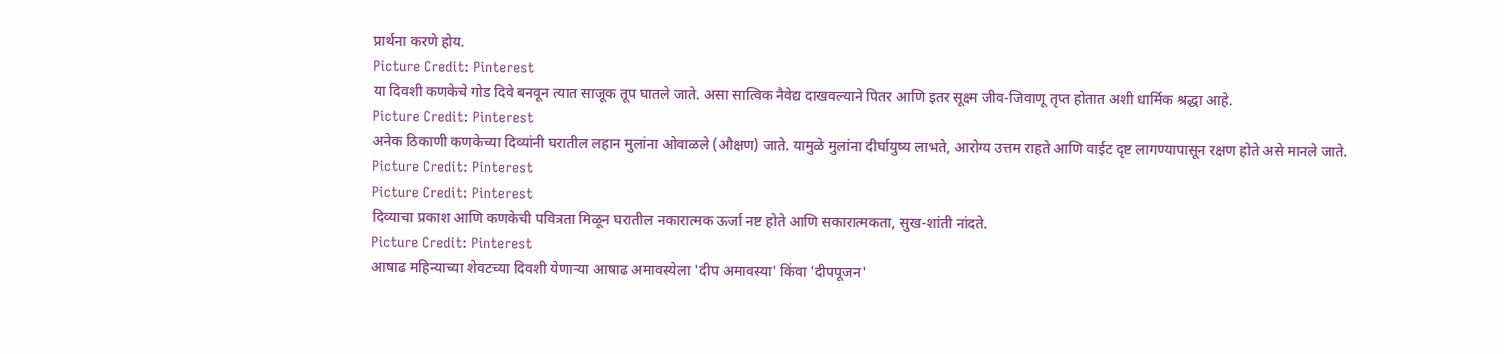प्रार्थना करणे होय.
Picture Credit: Pinterest
या दिवशी कणकेचे गोड दिवे बनवून त्यात साजूक तूप घातले जाते. असा सात्विक नैवेद्य दाखवल्याने पितर आणि इतर सूक्ष्म जीव-जिवाणू तृप्त होतात अशी धार्मिक श्रद्धा आहे.
Picture Credit: Pinterest
अनेक ठिकाणी कणकेच्या दिव्यांनी घरातील लहान मुलांना ओवाळले (औक्षण) जाते. यामुळे मुलांना दीर्घायुष्य लाभते, आरोग्य उत्तम राहते आणि वाईट दृष्ट लागण्यापासून रक्षण होते असे मानले जाते.
Picture Credit: Pinterest
Picture Credit: Pinterest
दिव्याचा प्रकाश आणि कणकेची पवित्रता मिळून घरातील नकारात्मक ऊर्जा नष्ट होते आणि सकारात्मकता, सुख-शांती नांदते.
Picture Credit: Pinterest
आषाढ महिन्याच्या शेवटच्या दिवशी येणाऱ्या आषाढ अमावस्येला 'दीप अमावस्या' किंवा 'दीपपूजन'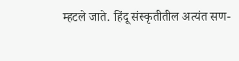म्हटले जाते. हिंदू संस्कृतीतील अत्यंत सण-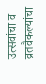उत्सवांचा व व्रतवैकल्यांचा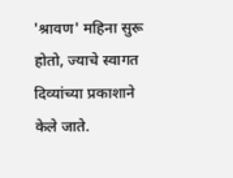'श्रावण' महिना सुरू होतो, ज्याचे स्वागत दिव्यांच्या प्रकाशाने केले जाते.